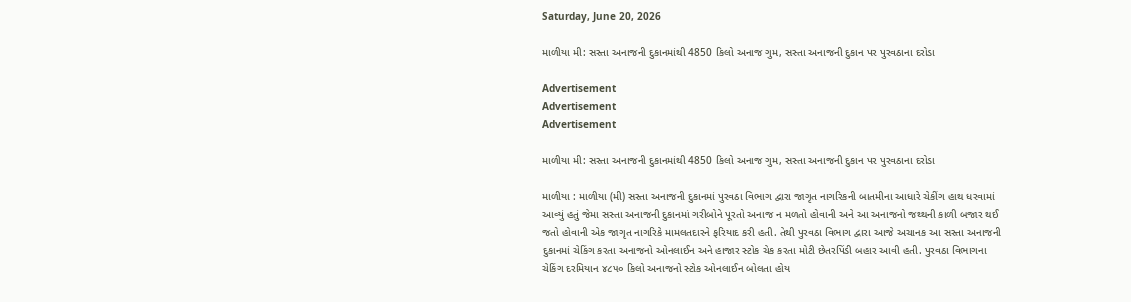Saturday, June 20, 2026

માળીયા મી: સસ્તા અનાજની દુકાનમાંથી 4850 કિલો અનાજ ગુમ, સસ્તા અનાજની દુકાન પર પુરવઠાના દરોડા

Advertisement
Advertisement
Advertisement

માળીયા મી: સસ્તા અનાજની દુકાનમાંથી 4850 કિલો અનાજ ગુમ, સસ્તા અનાજની દુકાન પર પુરવઠાના દરોડા

માળીયા : માળીયા (મી) સસ્તા અનાજની દુકાનમાં પુરવઠા વિભાગ દ્વારા જાગૃત નાગરિકની બાતમીના આધારે ચેકીંગ હાથ ધરવામાં આવ્યું હતું જેમા સસ્તા અનાજની દુકાનમાં ગરીબોને પૂરતો અનાજ ન મળતો હોવાની અને આ અનાજનો જથ્થની કાળી બજાર થઈ જતો હોવાની એક જાગૃત નાગરિકે મામલતદારને ફરિયાદ કરી હતી. તેથી પુરવઠા વિભાગ દ્વારા આજે અચાનક આ સસ્તા અનાજની દુકાનમાં ચેકિંગ કરતા અનાજનો ઓનલાઈન અને હાજાર સ્ટોક ચેક કરતા મોટી છેતરપિંડી બહાર આવી હતી. પુરવઠા વિભાગના ચેકિંગ દરમિયાન ૪૮૫૦ કિલો અનાજનો સ્ટોક ઓનલાઈન બોલતા હોય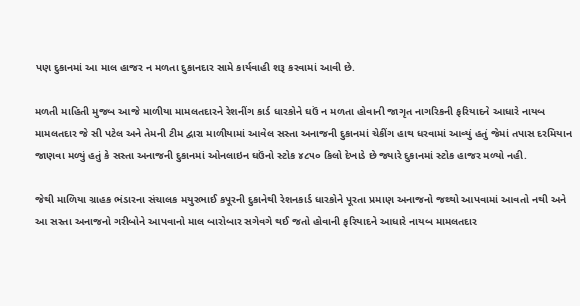પણ દુકાનમાં આ માલ હાજર ન મળતા દુકાનદાર સામે કાર્યવાહી શરૂ કરવામાં આવી છે.

મળતી માહિતી મુજબ આજે માળીયા મામલતદારને રેશનીંગ કાર્ડ ધારકોને ઘઉં ન મળતા હોવાની જાગૃત નાગરિકની ફરિયાદને આધારે નાયબ મામલતદાર જે સી પટેલ અને તેમની ટીમ દ્વારા માળીયામાં આવેલ સસ્તા અનાજની દુકાનમાં ચેકીંગ હાથ ધરવામાં આવ્યું હતું જેમાં તપાસ દરમિયાન જાણવા મળ્યું હતું કે સસ્તા અનાજની દુકાનમાં ઓનલાઇન ઘઉંનો સ્ટોક ૪૮૫૦ કિલો દેખાડે છે જ્યારે દુકાનમાં સ્ટોક હાજર મળ્યો નહી.

જેથી માળિયા ગ્રાહક ભંડારના સંચાલક મયુરભાઈ કપૂરની દુકાનેથી રેશનકાર્ડ ધારકોને પૂરતા પ્રમાણ અનાજનો જથ્થો આપવામાં આવતો નથી અને આ સસ્તા અનાજનો ગરીબોને આપવાનો માલ બારોબાર સગેવગે થઈ જતો હોવાની ફરિયાદને આધારે નાયબ મામલતદાર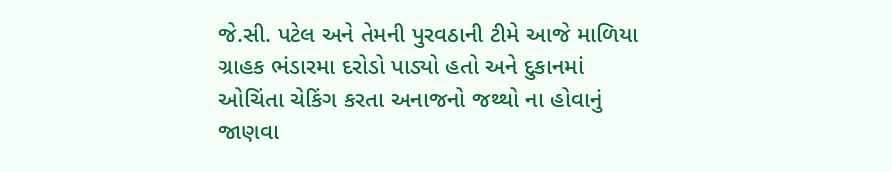જે.સી. પટેલ અને તેમની પુરવઠાની ટીમે આજે માળિયા ગ્રાહક ભંડારમા દરોડો પાડ્યો હતો અને દુકાનમાં ઓચિંતા ચેકિંગ કરતા અનાજનો જથ્થો ના હોવાનું જાણવા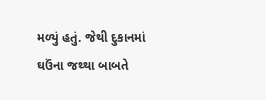મળ્યું હતું. જેથી દુકાનમાં ઘઉંના જથ્થા બાબતે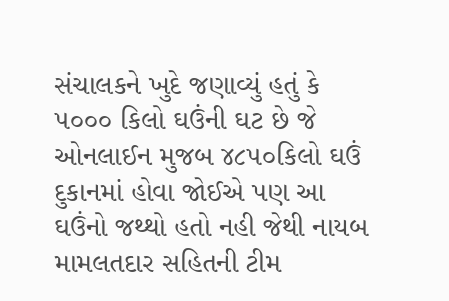સંચાલકને ખુદે જણાવ્યું હતું કે ૫૦૦૦ કિલો ઘઉંની ઘટ છે જે ઓનલાઈન મુજબ ૪૮૫૦કિલો ઘઉં દુકાનમાં હોવા જોઈએ પણ આ ઘઉંનો જથ્થો હતો નહી જેથી નાયબ મામલતદાર સહિતની ટીમ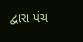દ્વારા પંચ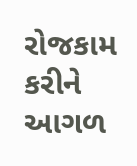રોજકામ કરીને આગળ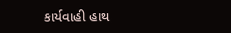કાર્યવાહી હાથ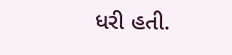ધરી હતી.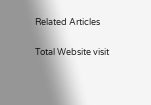Related Articles

Total Website visit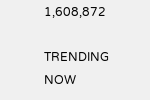1,608,872

TRENDING NOW